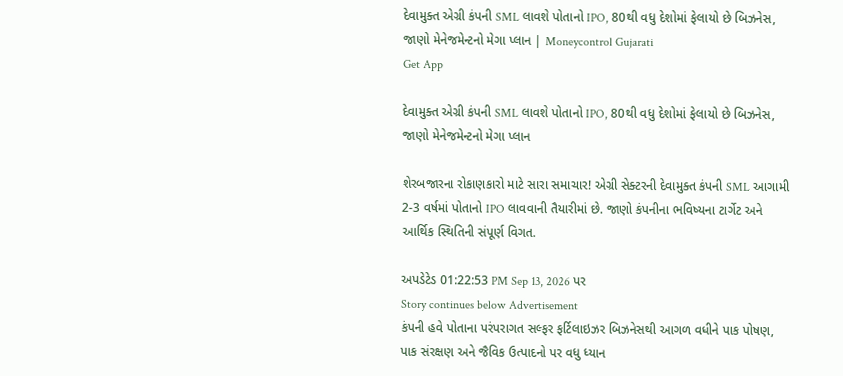દેવામુક્ત એગ્રી કંપની SML લાવશે પોતાનો IPO, 80થી વધુ દેશોમાં ફેલાયો છે બિઝનેસ, જાણો મેનેજમેન્ટનો મેગા પ્લાન | Moneycontrol Gujarati
Get App

દેવામુક્ત એગ્રી કંપની SML લાવશે પોતાનો IPO, 80થી વધુ દેશોમાં ફેલાયો છે બિઝનેસ, જાણો મેનેજમેન્ટનો મેગા પ્લાન

શેરબજારના રોકાણકારો માટે સારા સમાચાર! એગ્રી સેક્ટરની દેવામુક્ત કંપની SML આગામી 2-3 વર્ષમાં પોતાનો IPO લાવવાની તૈયારીમાં છે. જાણો કંપનીના ભવિષ્યના ટાર્ગેટ અને આર્થિક સ્થિતિની સંપૂર્ણ વિગત.

અપડેટેડ 01:22:53 PM Sep 13, 2026 પર
Story continues below Advertisement
કંપની હવે પોતાના પરંપરાગત સલ્ફર ફર્ટિલાઇઝર બિઝનેસથી આગળ વધીને પાક પોષણ, પાક સંરક્ષણ અને જૈવિક ઉત્પાદનો પર વધુ ધ્યાન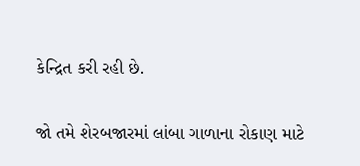કેન્દ્રિત કરી રહી છે.

જો તમે શેરબજારમાં લાંબા ગાળાના રોકાણ માટે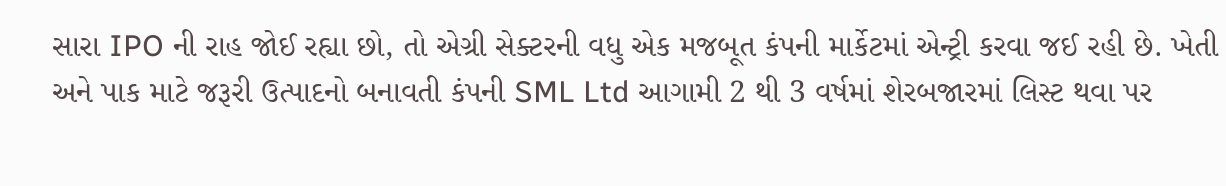સારા IPO ની રાહ જોઈ રહ્યા છો, તો એગ્રી સેક્ટરની વધુ એક મજબૂત કંપની માર્કેટમાં એન્ટ્રી કરવા જઈ રહી છે. ખેતી અને પાક માટે જરૂરી ઉત્પાદનો બનાવતી કંપની SML Ltd આગામી 2 થી 3 વર્ષમાં શેરબજારમાં લિસ્ટ થવા પર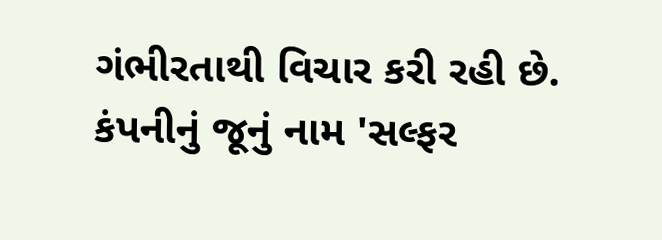ગંભીરતાથી વિચાર કરી રહી છે. કંપનીનું જૂનું નામ 'સલ્ફર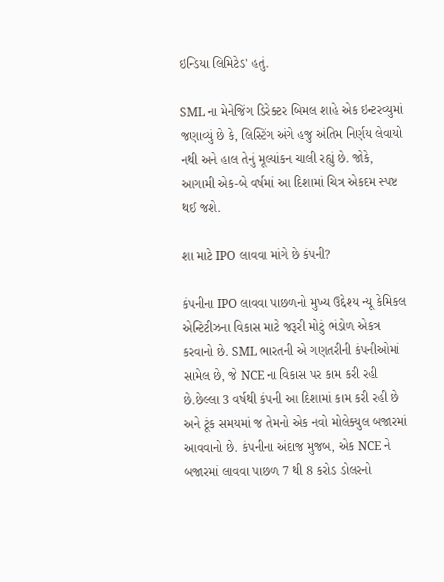ઇન્ડિયા લિમિટેડ' હતું.

SML ના મેનેજિંગ ડિરેક્ટર બિમલ શાહે એક ઇન્ટરવ્યુમાં જણાવ્યું છે કે, લિસ્ટિંગ અંગે હજુ અંતિમ નિર્ણય લેવાયો નથી અને હાલ તેનું મૂલ્યાંકન ચાલી રહ્યું છે. જોકે, આગામી એક-બે વર્ષમાં આ દિશામાં ચિત્ર એકદમ સ્પષ્ટ થઈ જશે.

શા માટે IPO લાવવા માંગે છે કંપની?

કંપનીના IPO લાવવા પાછળનો મુખ્ય ઉદ્દેશ્ય ન્યૂ કેમિકલ એન્ટિટીઝના વિકાસ માટે જરૂરી મોટું ભંડોળ એકત્ર કરવાનો છે. SML ભારતની એ ગણતરીની કંપનીઓમાં સામેલ છે, જે NCE ના વિકાસ પર કામ કરી રહી છે.છેલ્લા 3 વર્ષથી કંપની આ દિશામાં કામ કરી રહી છે અને ટૂંક સમયમાં જ તેમનો એક નવો મોલેક્યુલ બજારમાં આવવાનો છે. કંપનીના અંદાજ મુજબ, એક NCE ને બજારમાં લાવવા પાછળ 7 થી 8 કરોડ ડોલરનો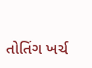તોતિંગ ખર્ચ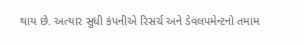થાય છે. અત્યાર સુધી કંપનીએ રિસર્ચ અને ડેવલપમેન્ટનો તમામ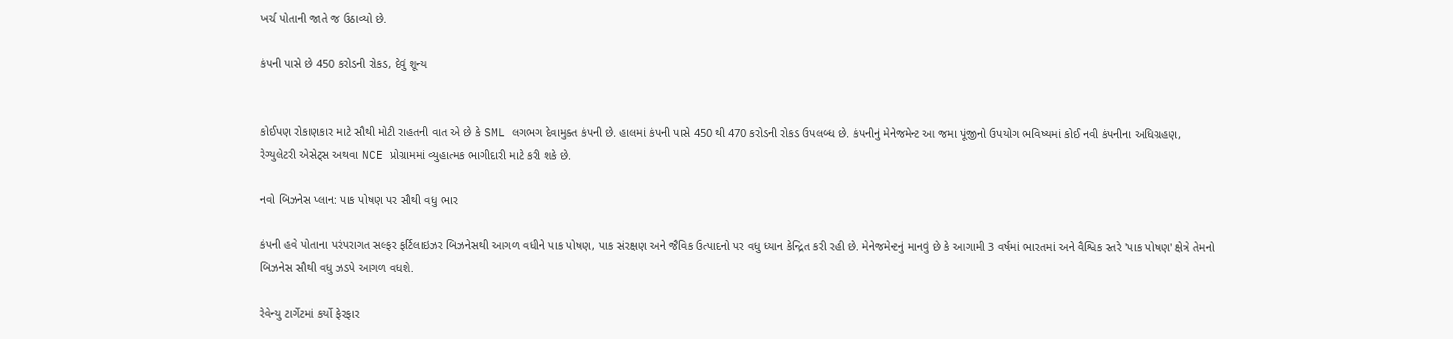ખર્ચ પોતાની જાતે જ ઉઠાવ્યો છે.

કંપની પાસે છે 450 કરોડની રોકડ, દેવું શૂન્ય


કોઈપણ રોકાણકાર માટે સૌથી મોટી રાહતની વાત એ છે કે SML લગભગ દેવામુક્ત કંપની છે. હાલમાં કંપની પાસે 450 થી 470 કરોડની રોકડ ઉપલબ્ધ છે. કંપનીનું મેનેજમેન્ટ આ જમા પૂંજીનો ઉપયોગ ભવિષ્યમાં કોઈ નવી કંપનીના અધિગ્રહણ, રેગ્યુલેટરી એસેટ્સ અથવા NCE પ્રોગ્રામમાં વ્યુહાત્મક ભાગીદારી માટે કરી શકે છે.

નવો બિઝનેસ પ્લાન: પાક પોષણ પર સૌથી વધુ ભાર

કંપની હવે પોતાના પરંપરાગત સલ્ફર ફર્ટિલાઇઝર બિઝનેસથી આગળ વધીને પાક પોષણ, પાક સંરક્ષણ અને જૈવિક ઉત્પાદનો પર વધુ ધ્યાન કેન્દ્રિત કરી રહી છે. મેનેજમેન્ટનું માનવું છે કે આગામી 3 વર્ષમાં ભારતમાં અને વૈશ્વિક સ્તરે 'પાક પોષણ' ક્ષેત્રે તેમનો બિઝનેસ સૌથી વધુ ઝડપે આગળ વધશે.

રેવેન્યુ ટાર્ગેટમાં કર્યો ફેરફાર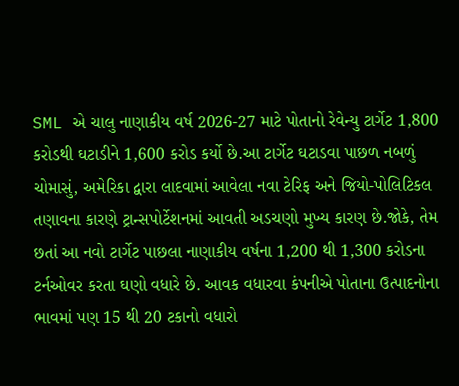SML એ ચાલુ નાણાકીય વર્ષ 2026-27 માટે પોતાનો રેવેન્યુ ટાર્ગેટ 1,800 કરોડથી ઘટાડીને 1,600 કરોડ કર્યો છે.આ ટાર્ગેટ ઘટાડવા પાછળ નબળું ચોમાસું, અમેરિકા દ્વારા લાદવામાં આવેલા નવા ટેરિફ અને જિયો-પોલિટિકલ તણાવના કારણે ટ્રાન્સપોર્ટેશનમાં આવતી અડચણો મુખ્ય કારણ છે.જોકે, તેમ છતાં આ નવો ટાર્ગેટ પાછલા નાણાકીય વર્ષના 1,200 થી 1,300 કરોડના ટર્નઓવર કરતા ઘણો વધારે છે. આવક વધારવા કંપનીએ પોતાના ઉત્પાદનોના ભાવમાં પણ 15 થી 20 ટકાનો વધારો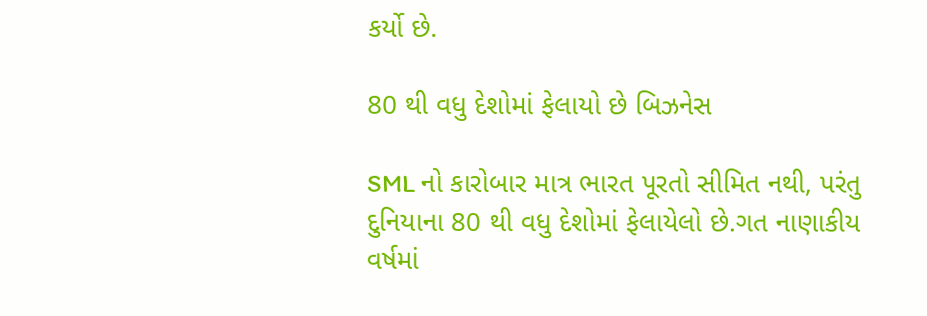કર્યો છે.

80 થી વધુ દેશોમાં ફેલાયો છે બિઝનેસ

SML નો કારોબાર માત્ર ભારત પૂરતો સીમિત નથી, પરંતુ દુનિયાના 80 થી વધુ દેશોમાં ફેલાયેલો છે.ગત નાણાકીય વર્ષમાં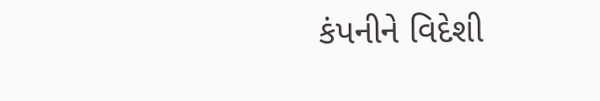કંપનીને વિદેશી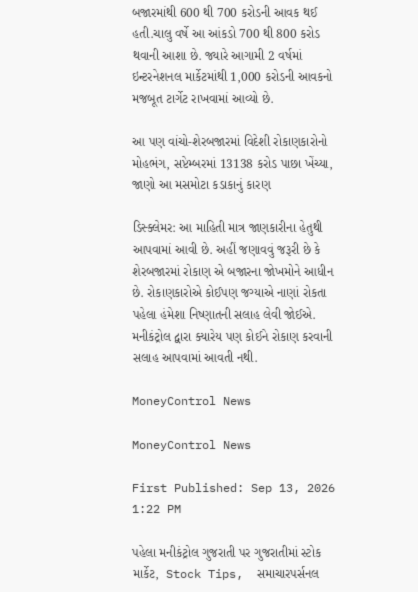બજારમાંથી 600 થી 700 કરોડની આવક થઈ હતી.ચાલુ વર્ષે આ આંકડો 700 થી 800 કરોડ થવાની આશા છે. જ્યારે આગામી 2 વર્ષમાં ઇન્ટરનેશનલ માર્કેટમાંથી 1,000 કરોડની આવકનો મજબૂત ટાર્ગેટ રાખવામાં આવ્યો છે.

આ પણ વાંચો-શેરબજારમાં વિદેશી રોકાણકારોનો મોહભંગ, સપ્ટેમ્બરમાં 13138 કરોડ પાછા ખેંચ્યા, જાણો આ મસમોટા કડાકાનું કારણ

ડિસ્ક્લેમર: આ માહિતી માત્ર જાણકારીના હેતુથી આપવામાં આવી છે. અહીં જણાવવું જરૂરી છે કે શેરબજારમાં રોકાણ એ બજારના જોખમોને આધીન છે. રોકાણકારોએ કોઈપણ જગ્યાએ નાણાં રોકતા પહેલા હંમેશા નિષ્ણાતની સલાહ લેવી જોઈએ. મનીકંટ્રોલ દ્વારા ક્યારેય પણ કોઈને રોકાણ કરવાની સલાહ આપવામાં આવતી નથી.

MoneyControl News

MoneyControl News

First Published: Sep 13, 2026 1:22 PM

પહેલા મનીકંટ્રોલ ગુજરાતી પર ગુજરાતીમાં સ્ટોક માર્કેટ,  Stock Tips,  સમાચારપર્સનલ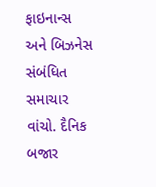ફાઇનાન્સ  અને બિઝનેસ  સંબંધિત સમાચાર વાંચો. દૈનિક બજાર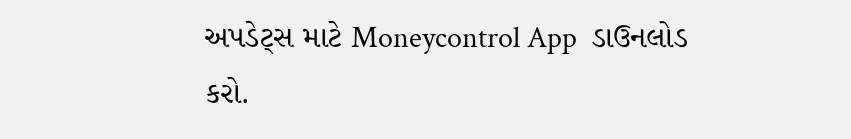અપડેટ્સ માટે Moneycontrol App  ડાઉનલોડ કરો.